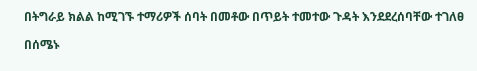በትግራይ ክልል ከሚገኙ ተማሪዎች ሰባት በመቶው በጥይት ተመተው ጉዳት እንደደረሰባቸው ተገለፀ

በሰሜኑ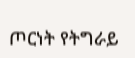ጦርነት የትግራይ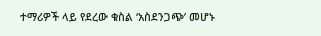ተማሪዎች ላይ የደረው ቁስል ‘አስደንጋጭ’ መሆኑ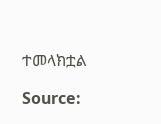ተመላክቷል

Source: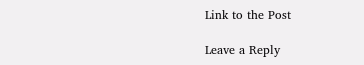Link to the Post

Leave a Reply